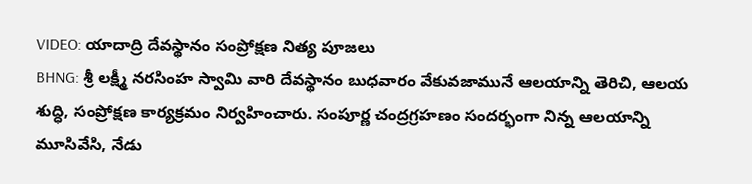VIDEO: యాదాద్రి దేవస్థానం సంప్రోక్షణ నిత్య పూజలు
BHNG: శ్రీ లక్ష్మీ నరసింహ స్వామి వారి దేవస్థానం బుధవారం వేకువజామునే ఆలయాన్ని తెరిచి, ఆలయ శుద్ధి, సంప్రోక్షణ కార్యక్రమం నిర్వహించారు. సంపూర్ణ చంద్రగ్రహణం సందర్భంగా నిన్న ఆలయాన్ని మూసివేసి, నేడు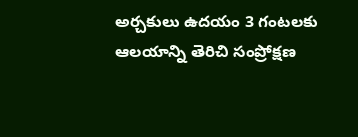అర్చకులు ఉదయం 3 గంటలకు ఆలయాన్ని తెరిచి సంప్రోక్షణ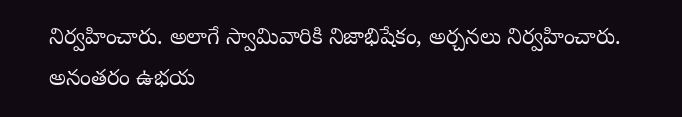నిర్వహించారు. అలాగే స్వామివారికి నిజాభిషేకం, అర్చనలు నిర్వహించారు. అనంతరం ఉభయ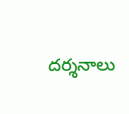దర్శనాలు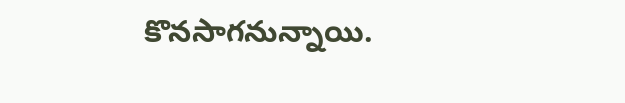కొనసాగనున్నాయి.